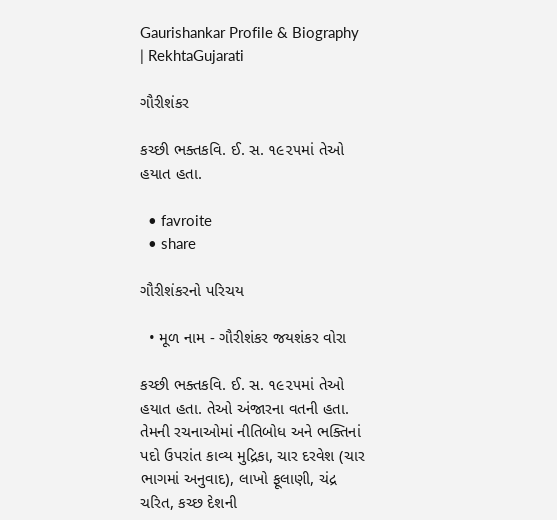Gaurishankar Profile & Biography | RekhtaGujarati

ગૌરીશંકર

કચ્છી ભક્તકવિ. ઈ. સ. ૧૯૨૫માં તેઓ હયાત હતા.

  • favroite
  • share

ગૌરીશંકરનો પરિચય

  • મૂળ નામ - ગૌરીશંકર જયશંકર વોરા

કચ્છી ભક્તકવિ. ઈ. સ. ૧૯૨૫માં તેઓ હયાત હતા. તેઓ અંજારના વતની હતા. તેમની રચનાઓમાં નીતિબોધ અને ભક્તિનાં પદો ઉપરાંત કાવ્ય મુદ્રિકા, ચાર દરવેશ (ચાર ભાગમાં અનુવાદ), લાખો ફૂલાણી, ચંદ્ર ચરિત, કચ્છ દેશની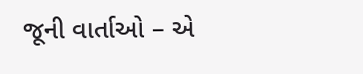જૂની વાર્તાઓ – એ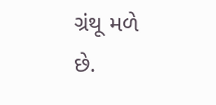ગ્રંથૂ મળે છે.